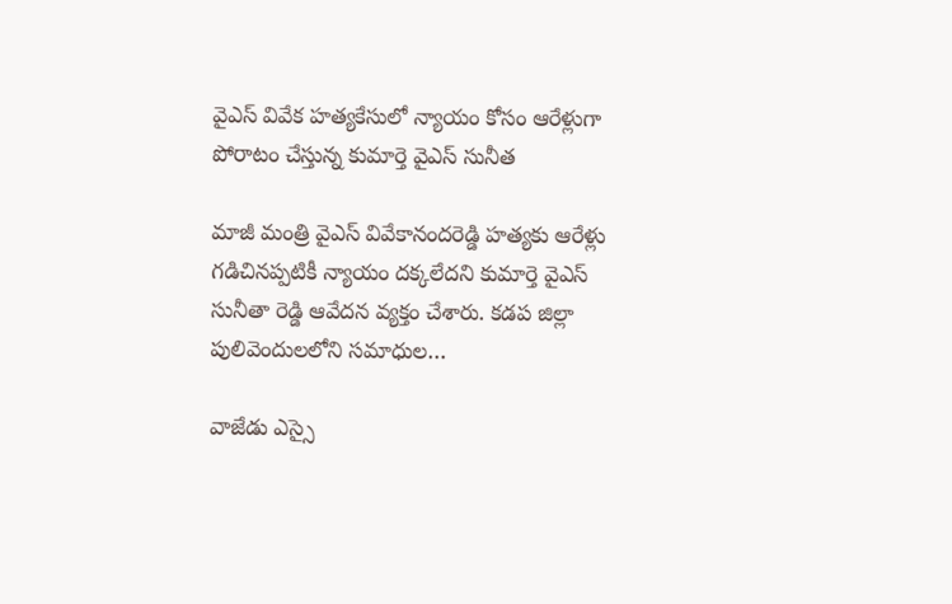వైఎస్ వివేక హత్యకేసులో న్యాయం కోసం ఆరేళ్లుగా పోరాటం చేస్తున్న కుమార్తె వైఎస్ సునీత

మాజీ మంత్రి వైఎస్ వివేకానందరెడ్డి హత్యకు ఆరేళ్లు గడిచినప్పటికీ న్యాయం దక్కలేదని కుమార్తె వైఎస్ సునీతా రెడ్డి ఆవేదన వ్యక్తం చేశారు. కడప జిల్లా పులివెందులలోని సమాధుల…

వాజేడు ఎస్సై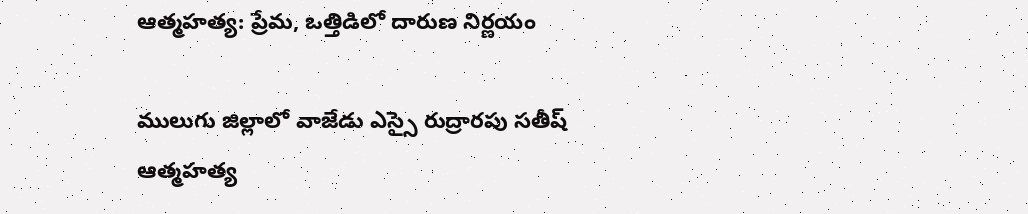ఆత్మహత్య: ప్రేమ, ఒత్తిడిలో దారుణ నిర్ణయం

ములుగు జిల్లాలో వాజేడు ఎస్సై రుద్రారపు సతీష్ ఆత్మహత్య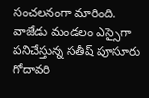సంచలనంగా మారింది. వాజేడు మండలం ఎస్సైగా పనిచేస్తున్న సతీష్ పూసూరు గోదావరి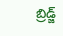బ్రిడ్జ్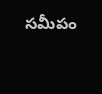సమీపం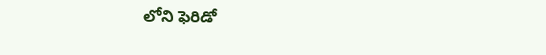లోని ఫెరిడో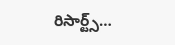రిసార్ట్స్…